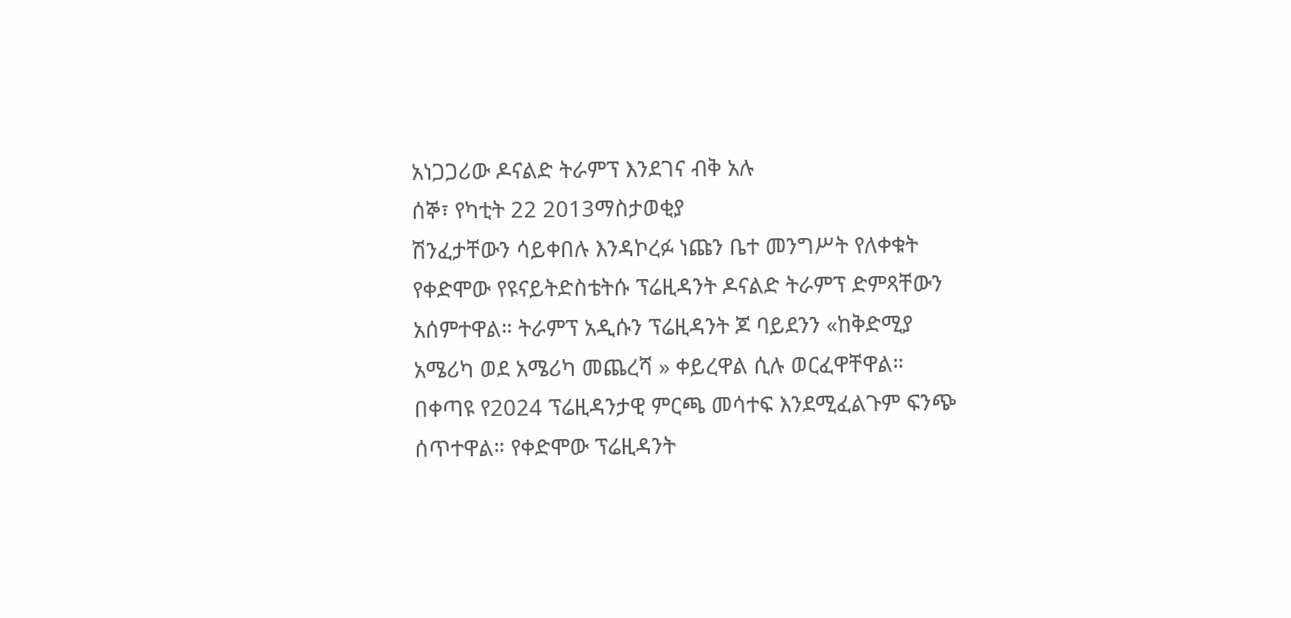አነጋጋሪው ዶናልድ ትራምፕ እንደገና ብቅ አሉ
ሰኞ፣ የካቲት 22 2013ማስታወቂያ
ሽንፈታቸውን ሳይቀበሉ እንዳኮረፉ ነጩን ቤተ መንግሥት የለቀቁት የቀድሞው የዩናይትድስቴትሱ ፕሬዚዳንት ዶናልድ ትራምፕ ድምጻቸውን አሰምተዋል። ትራምፕ አዲሱን ፕሬዚዳንት ጆ ባይደንን «ከቅድሚያ አሜሪካ ወደ አሜሪካ መጨረሻ » ቀይረዋል ሲሉ ወርፈዋቸዋል። በቀጣዩ የ2024 ፕሬዚዳንታዊ ምርጫ መሳተፍ እንደሚፈልጉም ፍንጭ ሰጥተዋል። የቀድሞው ፕሬዚዳንት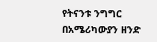የትናንቱ ንግግር በአሜሪካውያን ዘንድ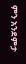ምን አንደምታ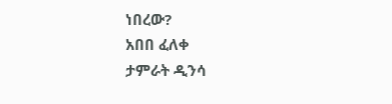ነበረው?
አበበ ፈለቀ
ታምራት ዲንሳ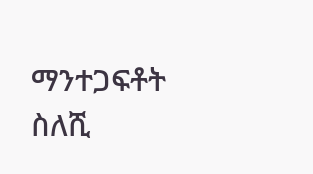ማንተጋፍቶት ስለሺ